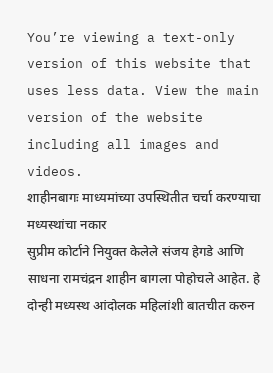You’re viewing a text-only version of this website that uses less data. View the main version of the website including all images and videos.
शाहीनबागः माध्यमांच्या उपस्थितीत चर्चा करण्याचा मध्यस्थांचा नकार
सुप्रीम कोर्टाने नियुक्त केलेले संजय हेगडे आणि साधना रामचंद्रन शाहीन बागला पोहोचले आहेत. हे दोन्ही मध्यस्थ आंदोलक महिलांशी बातचीत करुन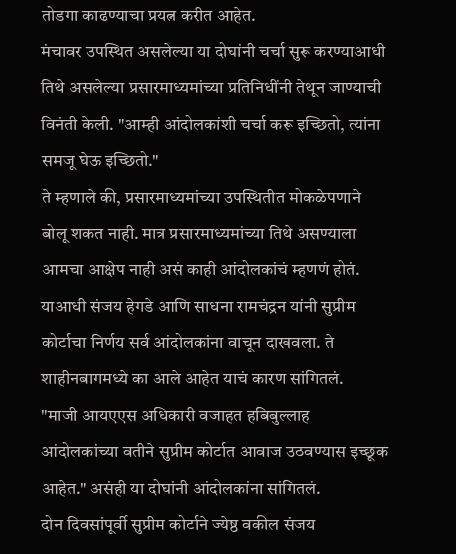तोडगा काढण्याचा प्रयत्न करीत आहेत.
मंचावर उपस्थित असलेल्या या दोघांनी चर्चा सुरू करण्याआधी तिथे असलेल्या प्रसारमाध्यमांच्या प्रतिनिधींनी तेथून जाण्याची विनंती केली. "आम्ही आंदोलकांशी चर्चा करू इच्छितो, त्यांना समजू घेऊ इच्छितो."
ते म्हणाले की, प्रसारमाध्यमांच्या उपस्थितीत मोकळेपणाने बोलू शकत नाही. मात्र प्रसारमाध्यमांच्या तिथे असण्याला आमचा आक्षेप नाही असं काही आंदोलकांचं म्हणणं होतं.
याआधी संजय हेगडे आणि साधना रामचंद्रन यांनी सुप्रीम कोर्टाचा निर्णय सर्व आंदोलकांना वाचून दाखवला. ते शाहीनबागमध्ये का आले आहेत याचं कारण सांगितलं.
"माजी आयएएस अधिकारी वजाहत हबिबुल्लाह आंदोलकांच्या वतीने सुप्रीम कोर्टात आवाज उठवण्यास इच्छूक आहेत." असंही या दोघांनी आंदोलकांना सांगितलं.
दोन दिवसांपूर्वी सुप्रीम कोर्टाने ज्येष्ठ वकील संजय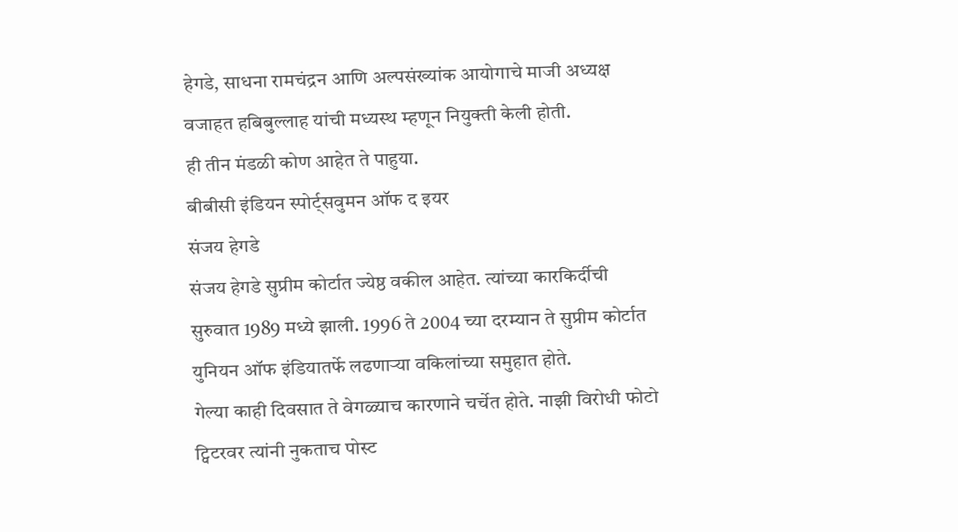हेगडे, साधना रामचंद्रन आणि अल्पसंख्यांक आयोगाचे माजी अध्यक्ष वजाहत हबिबुल्लाह यांची मध्यस्थ म्हणून नियुक्ती केली होती.
ही तीन मंडळी कोण आहेत ते पाहुया.
बीबीसी इंडियन स्पोर्ट्सवुमन ऑफ द इयर
संजय हेगडे
संजय हेगडे सुप्रीम कोर्टात ज्येष्ठ वकील आहेत. त्यांच्या कारकिर्दीची सुरुवात 1989 मध्ये झाली. 1996 ते 2004 च्या दरम्यान ते सुप्रीम कोर्टात युनियन ऑफ इंडियातर्फे लढणाऱ्या वकिलांच्या समुहात होते.
गेल्या काही दिवसात ते वेगळ्याच कारणाने चर्चेत होते. नाझी विरोधी फोटो ट्विटरवर त्यांनी नुकताच पोस्ट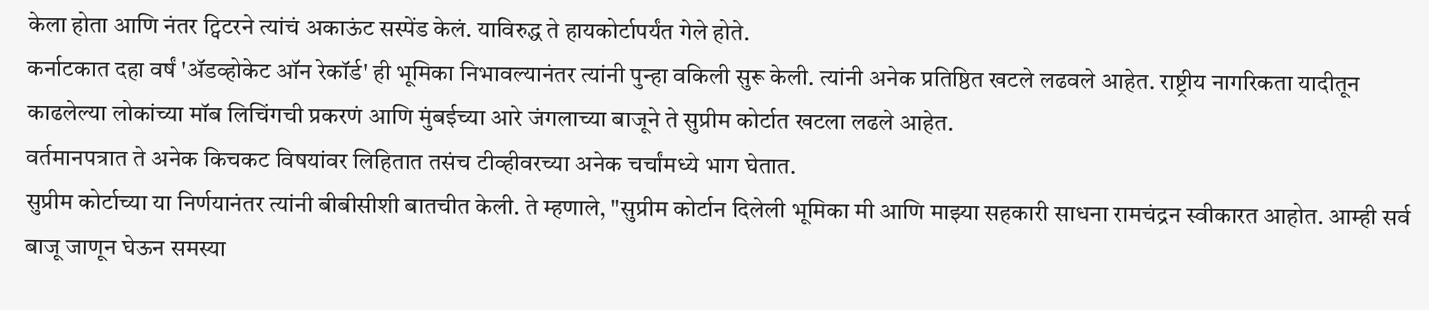केला होता आणि नंतर ट्विटरने त्यांचं अकाऊंट सस्पेंड केलं. याविरुद्ध ते हायकोर्टापर्यंत गेले होते.
कर्नाटकात दहा वर्षं 'ॲडव्होकेट ऑन रेकॉर्ड' ही भूमिका निभावल्यानंतर त्यांनी पुन्हा वकिली सुरू केली. त्यांनी अनेक प्रतिष्ठित खटले लढवले आहेत. राष्ट्रीय नागरिकता यादीतून काढलेल्या लोकांच्या मॉब लिचिंगची प्रकरणं आणि मुंबईच्या आरे जंगलाच्या बाजूने ते सुप्रीम कोर्टात खटला लढले आहेत.
वर्तमानपत्रात ते अनेक किचकट विषयांवर लिहितात तसंच टीव्हीवरच्या अनेक चर्चांमध्ये भाग घेतात.
सुप्रीम कोर्टाच्या या निर्णयानंतर त्यांनी बीबीसीशी बातचीत केली. ते म्हणाले, "सुप्रीम कोर्टान दिलेली भूमिका मी आणि माझ्या सहकारी साधना रामचंद्रन स्वीकारत आहोत. आम्ही सर्व बाजू जाणून घेऊन समस्या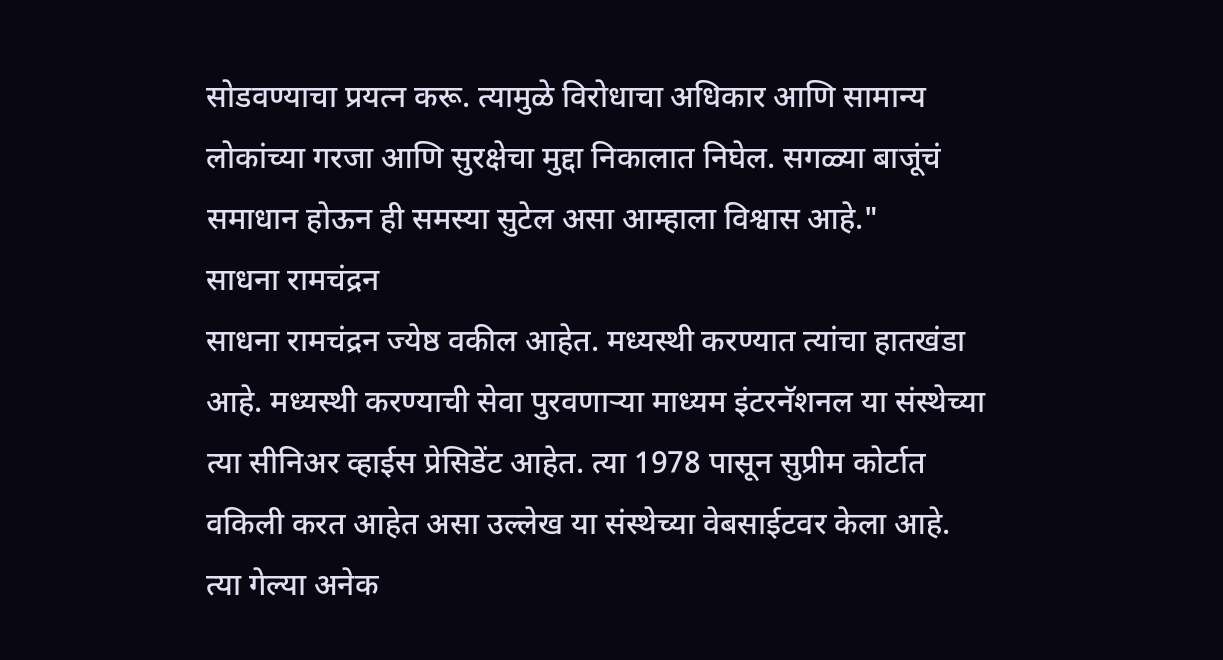सोडवण्याचा प्रयत्न करू. त्यामुळे विरोधाचा अधिकार आणि सामान्य लोकांच्या गरजा आणि सुरक्षेचा मुद्दा निकालात निघेल. सगळ्या बाजूंचं समाधान होऊन ही समस्या सुटेल असा आम्हाला विश्वास आहे."
साधना रामचंद्रन
साधना रामचंद्रन ज्येष्ठ वकील आहेत. मध्यस्थी करण्यात त्यांचा हातखंडा आहे. मध्यस्थी करण्याची सेवा पुरवणाऱ्या माध्यम इंटरनॅशनल या संस्थेच्या त्या सीनिअर व्हाईस प्रेसिडेंट आहेत. त्या 1978 पासून सुप्रीम कोर्टात वकिली करत आहेत असा उल्लेख या संस्थेच्या वेबसाईटवर केला आहे.
त्या गेल्या अनेक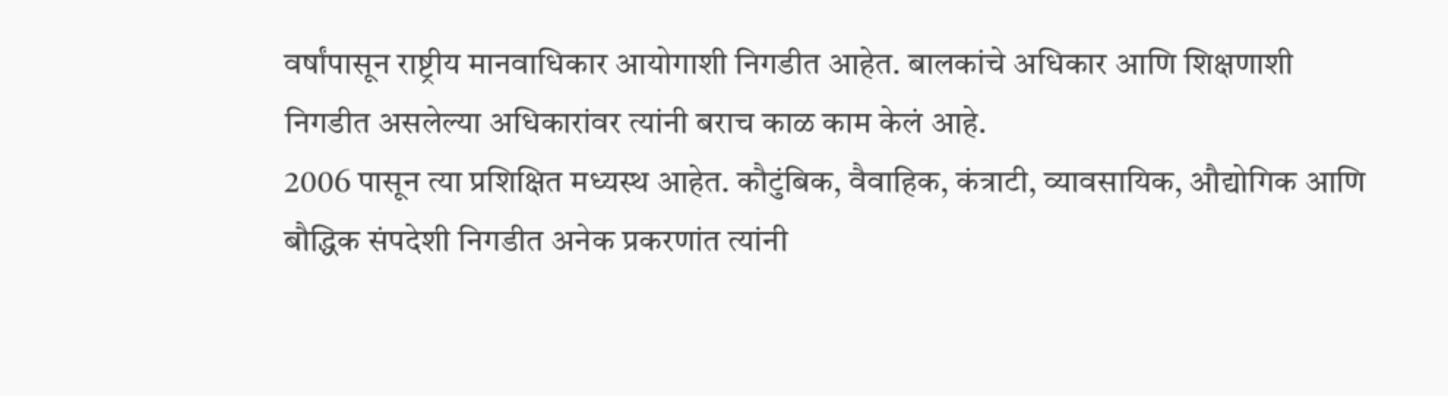वर्षांपासून राष्ट्रीय मानवाधिकार आयोगाशी निगडीत आहेत. बालकांचे अधिकार आणि शिक्षणाशी निगडीत असलेल्या अधिकारांवर त्यांनी बराच काळ काम केलं आहे.
2006 पासून त्या प्रशिक्षित मध्यस्थ आहेत. कौटुंबिक, वैवाहिक, कंत्राटी, व्यावसायिक, औद्योगिक आणि बौद्धिक संपदेशी निगडीत अनेक प्रकरणांत त्यांनी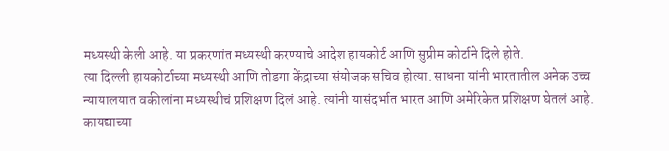मध्यस्थी केली आहे. या प्रकरणांत मध्यस्थी करण्याचे आदेश हायकोर्ट आणि सुप्रीम कोर्टाने दिले होते.
त्या दिल्ली हायकोर्टाच्या मध्यस्थी आणि तोडगा केंद्राच्या संयोजक सचिव होत्या. साधना यांनी भारतातील अनेक उच्च न्यायालयात वकीलांना मध्यस्थीचं प्रशिक्षण दिलं आहे. त्यांनी यासंदर्भात भारत आणि अमेरिकेत प्रशिक्षण घेतलं आहे.
कायद्याच्या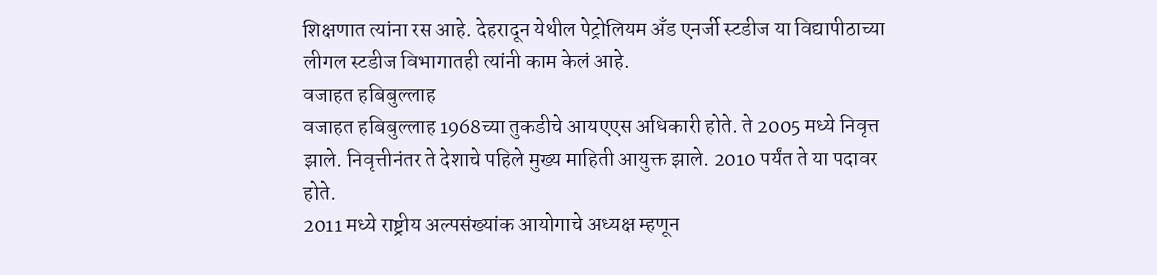शिक्षणात त्यांना रस आहे. देहरादून येथील पेट्रोलियम अँड एनर्जी स्टडीज या विद्यापीठाच्या लीगल स्टडीज विभागातही त्यांनी काम केलं आहे.
वजाहत हबिबुल्लाह
वजाहत हबिबुल्लाह 1968च्या तुकडीचे आयएएस अधिकारी होते. ते 2005 मध्ये निवृत्त झाले. निवृत्तीनंतर ते देशाचे पहिले मुख्य माहिती आयुक्त झाले. 2010 पर्यंत ते या पदावर होते.
2011 मध्ये राष्ट्रीय अल्पसंख्यांक आयोगाचे अध्यक्ष म्हणून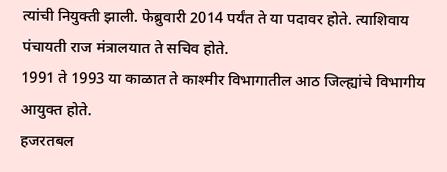त्यांची नियुक्ती झाली. फेब्रुवारी 2014 पर्यंत ते या पदावर होते. त्याशिवाय पंचायती राज मंत्रालयात ते सचिव होते.
1991 ते 1993 या काळात ते काश्मीर विभागातील आठ जिल्ह्यांचे विभागीय आयुक्त होते.
हजरतबल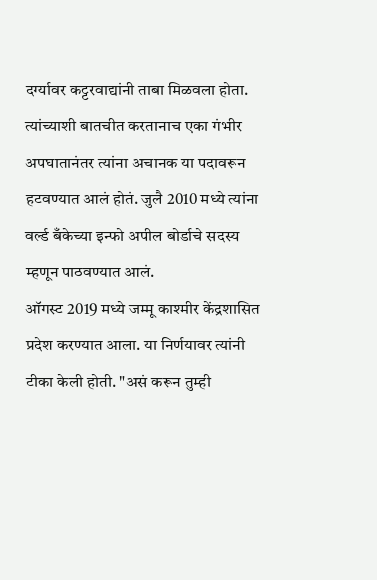दर्ग्यावर कट्टरवाद्यांनी ताबा मिळवला होता. त्यांच्याशी बातचीत करतानाच एका गंभीर अपघातानंतर त्यांना अचानक या पदावरून हटवण्यात आलं होतं. जुलै 2010 मध्ये त्यांना वर्ल्ड बँकेच्या इन्फो अपील बोर्डाचे सदस्य म्हणून पाठवण्यात आलं.
ऑगस्ट 2019 मध्ये जम्मू काश्मीर केंद्रशासित प्रदेश करण्यात आला. या निर्णयावर त्यांनी टीका केली होती. "असं करून तुम्ही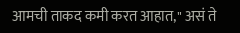आमची ताकद कमी करत आहात," असं ते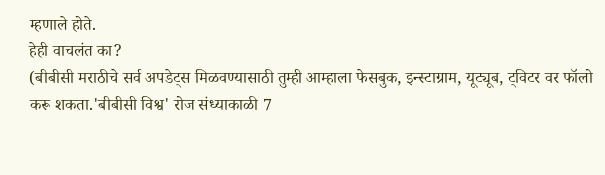म्हणाले होते.
हेही वाचलंत का?
(बीबीसी मराठीचे सर्व अपडेट्स मिळवण्यासाठी तुम्ही आम्हाला फेसबुक, इन्स्टाग्राम, यूट्यूब, ट्विटर वर फॉलो करू शकता.'बीबीसी विश्व' रोज संध्याकाळी 7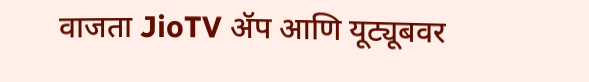वाजता JioTV ॲप आणि यूट्यूबवर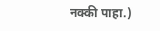नक्की पाहा.)